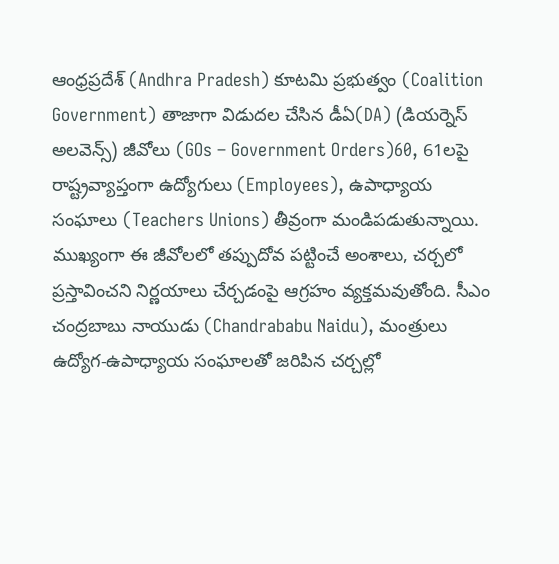ఆంధ్రప్రదేశ్ (Andhra Pradesh) కూటమి ప్రభుత్వం (Coalition Government) తాజాగా విడుదల చేసిన డీఏ(DA) (డియర్నెస్ అలవెన్స్) జీవోలు (GOs – Government Orders)60, 61లపై రాష్ట్రవ్యాప్తంగా ఉద్యోగులు (Employees), ఉపాధ్యాయ సంఘాలు (Teachers Unions) తీవ్రంగా మండిపడుతున్నాయి. ముఖ్యంగా ఈ జీవోలలో తప్పుదోవ పట్టించే అంశాలు, చర్చలో ప్రస్తావించని నిర్ణయాలు చేర్చడంపై ఆగ్రహం వ్యక్తమవుతోంది. సీఎం చంద్రబాబు నాయుడు (Chandrababu Naidu), మంత్రులు ఉద్యోగ-ఉపాధ్యాయ సంఘాలతో జరిపిన చర్చల్లో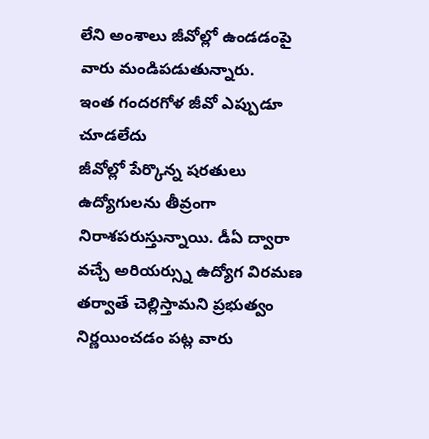లేని అంశాలు జీవోల్లో ఉండడంపై వారు మండిపడుతున్నారు.
ఇంత గందరగోళ జీవో ఎప్పుడూ చూడలేదు
జీవోల్లో పేర్కొన్న షరతులు ఉద్యోగులను తీవ్రంగా నిరాశపరుస్తున్నాయి. డీఏ ద్వారా వచ్చే అరియర్స్ను ఉద్యోగ విరమణ తర్వాతే చెల్లిస్తామని ప్రభుత్వం నిర్ణయించడం పట్ల వారు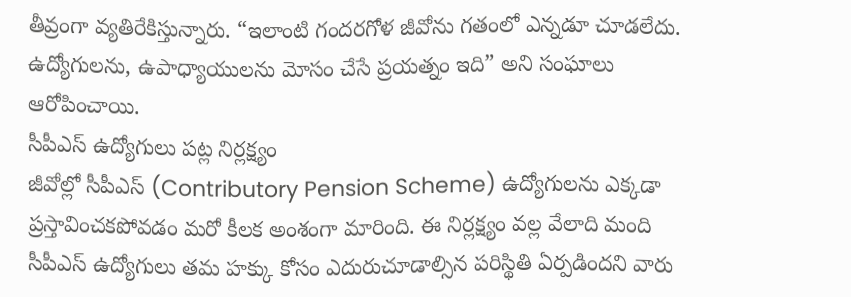తీవ్రంగా వ్యతిరేకిస్తున్నారు. “ఇలాంటి గందరగోళ జీవోను గతంలో ఎన్నడూ చూడలేదు. ఉద్యోగులను, ఉపాధ్యాయులను మోసం చేసే ప్రయత్నం ఇది” అని సంఘాలు ఆరోపించాయి.
సీపీఎస్ ఉద్యోగులు పట్ల నిర్లక్ష్యం
జీవోల్లో సీపీఎస్ (Contributory Pension Scheme) ఉద్యోగులను ఎక్కడా ప్రస్తావించకపోవడం మరో కీలక అంశంగా మారింది. ఈ నిర్లక్ష్యం వల్ల వేలాది మంది సీపీఎస్ ఉద్యోగులు తమ హక్కు కోసం ఎదురుచూడాల్సిన పరిస్థితి ఏర్పడిందని వారు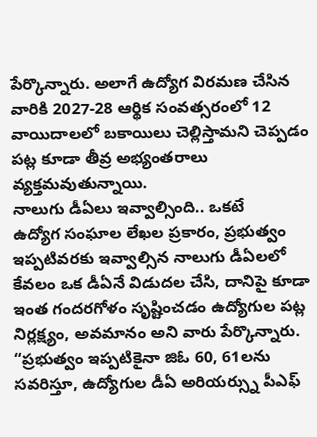పేర్కొన్నారు. అలాగే ఉద్యోగ విరమణ చేసిన వారికి 2027-28 ఆర్థిక సంవత్సరంలో 12 వాయిదాలలో బకాయిలు చెల్లిస్తామని చెప్పడం పట్ల కూడా తీవ్ర అభ్యంతరాలు వ్యక్తమవుతున్నాయి.
నాలుగు డీఏలు ఇవ్వాల్సింది.. ఒకటే
ఉద్యోగ సంఘాల లేఖల ప్రకారం, ప్రభుత్వం ఇప్పటివరకు ఇవ్వాల్సిన నాలుగు డీఏలలో కేవలం ఒక డీఏనే విడుదల చేసి, దానిపై కూడా ఇంత గందరగోళం సృష్టించడం ఉద్యోగుల పట్ల నిర్లక్ష్యం, అవమానం అని వారు పేర్కొన్నారు. “ప్రభుత్వం ఇప్పటికైనా జిఓ 60, 61లను సవరిస్తూ, ఉద్యోగుల డీఏ అరియర్స్ను పీఎఫ్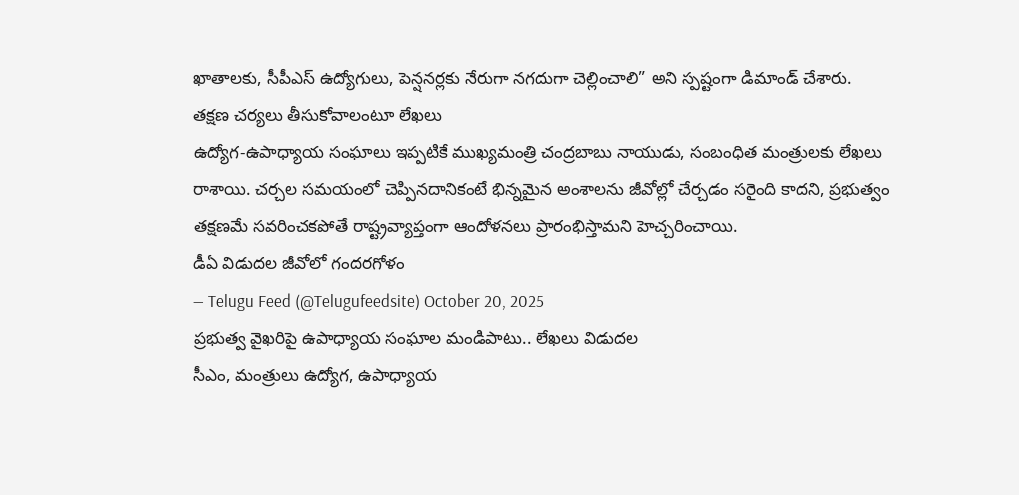ఖాతాలకు, సీపీఎస్ ఉద్యోగులు, పెన్షనర్లకు నేరుగా నగదుగా చెల్లించాలి” అని స్పష్టంగా డిమాండ్ చేశారు.
తక్షణ చర్యలు తీసుకోవాలంటూ లేఖలు
ఉద్యోగ-ఉపాధ్యాయ సంఘాలు ఇప్పటికే ముఖ్యమంత్రి చంద్రబాబు నాయుడు, సంబంధిత మంత్రులకు లేఖలు రాశాయి. చర్చల సమయంలో చెప్పినదానికంటే భిన్నమైన అంశాలను జీవోల్లో చేర్చడం సరైంది కాదని, ప్రభుత్వం తక్షణమే సవరించకపోతే రాష్ట్రవ్యాప్తంగా ఆందోళనలు ప్రారంభిస్తామని హెచ్చరించాయి.
డీఏ విడుదల జీవోలో గందరగోళం
— Telugu Feed (@Telugufeedsite) October 20, 2025
ప్రభుత్వ వైఖరిపై ఉపాధ్యాయ సంఘాల మండిపాటు.. లేఖలు విడుదల
సీఎం, మంత్రులు ఉద్యోగ, ఉపాధ్యాయ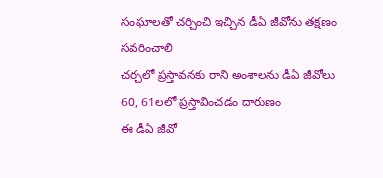సంఘాలతో చర్చించి ఇచ్చిన డీఏ జీవోను తక్షణం సవరించాలి
చర్చలో ప్రస్తావనకు రాని అంశాలను డీఏ జీవోలు 60, 61లలో ప్రస్తావించడం దారుణం
ఈ డీఏ జీవో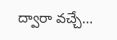ద్వారా వచ్చే…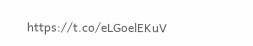https://t.co/eLGoelEKuV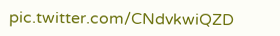pic.twitter.com/CNdvkwiQZD